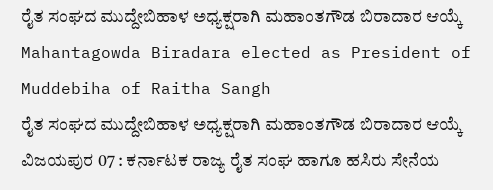ರೈತ ಸಂಘದ ಮುದ್ದೇಬಿಹಾಳ ಅಧ್ಯಕ್ಷರಾಗಿ ಮಹಾಂತಗೌಡ ಬಿರಾದಾರ ಆಯ್ಕೆ
Mahantagowda Biradara elected as President of Muddebiha of Raitha Sangh
ರೈತ ಸಂಘದ ಮುದ್ದೇಬಿಹಾಳ ಅಧ್ಯಕ್ಷರಾಗಿ ಮಹಾಂತಗೌಡ ಬಿರಾದಾರ ಆಯ್ಕೆ
ವಿಜಯಪುರ 07 : ಕರ್ನಾಟಕ ರಾಜ್ಯ ರೈತ ಸಂಘ ಹಾಗೂ ಹಸಿರು ಸೇನೆಯ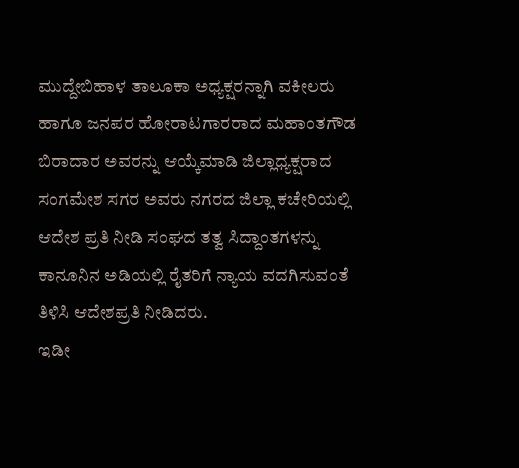ಮುದ್ದೇಬಿಹಾಳ ತಾಲೂಕಾ ಅಧ್ಯಕ್ಷರನ್ನಾಗಿ ವಕೀಲರು ಹಾಗೂ ಜನಪರ ಹೋರಾಟಗಾರರಾದ ಮಹಾಂತಗೌಡ ಬಿರಾದಾರ ಅವರನ್ನು ಆಯ್ಕೆಮಾಡಿ ಜಿಲ್ಲಾಧ್ಯಕ್ಷರಾದ ಸಂಗಮೇಶ ಸಗರ ಅವರು ನಗರದ ಜಿಲ್ಲಾ ಕಚೇರಿಯಲ್ಲಿ ಆದೇಶ ಪ್ರತಿ ನೀಡಿ ಸಂಘದ ತತ್ವ ಸಿದ್ದಾಂತಗಳನ್ನು ಕಾನೂನಿನ ಅಡಿಯಲ್ಲಿ ರೈತರಿಗೆ ನ್ಯಾಯ ವದಗಿಸುವಂತೆ ತಿಳಿಸಿ ಆದೇಶಪ್ರತಿ ನೀಡಿದರು.
ಇಡೀ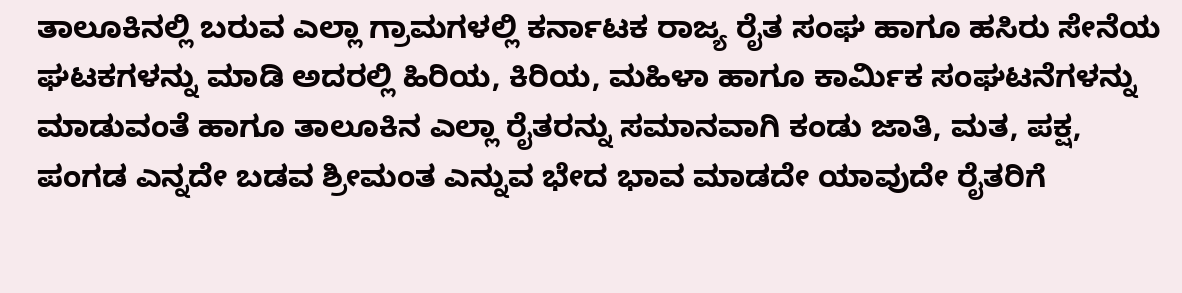ತಾಲೂಕಿನಲ್ಲಿ ಬರುವ ಎಲ್ಲಾ ಗ್ರಾಮಗಳಲ್ಲಿ ಕರ್ನಾಟಕ ರಾಜ್ಯ ರೈತ ಸಂಘ ಹಾಗೂ ಹಸಿರು ಸೇನೆಯ ಘಟಕಗಳನ್ನು ಮಾಡಿ ಅದರಲ್ಲಿ ಹಿರಿಯ, ಕಿರಿಯ, ಮಹಿಳಾ ಹಾಗೂ ಕಾರ್ಮಿಕ ಸಂಘಟನೆಗಳನ್ನು ಮಾಡುವಂತೆ ಹಾಗೂ ತಾಲೂಕಿನ ಎಲ್ಲಾ ರೈತರನ್ನು ಸಮಾನವಾಗಿ ಕಂಡು ಜಾತಿ, ಮತ, ಪಕ್ಷ, ಪಂಗಡ ಎನ್ನದೇ ಬಡವ ಶ್ರೀಮಂತ ಎನ್ನುವ ಭೇದ ಭಾವ ಮಾಡದೇ ಯಾವುದೇ ರೈತರಿಗೆ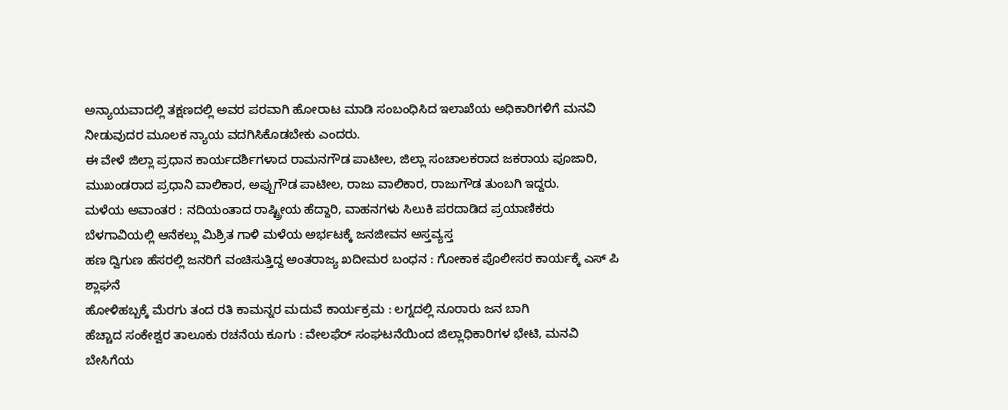ಅನ್ಯಾಯವಾದಲ್ಲಿ ತಕ್ಷಣದಲ್ಲಿ ಅವರ ಪರವಾಗಿ ಹೋರಾಟ ಮಾಡಿ ಸಂಬಂಧಿಸಿದ ಇಲಾಖೆಯ ಅಧಿಕಾರಿಗಳಿಗೆ ಮನವಿ ನೀಡುವುದರ ಮೂಲಕ ನ್ಯಾಯ ವದಗಿಸಿಕೊಡಬೇಕು ಎಂದರು.
ಈ ವೇಳೆ ಜಿಲ್ಲಾ ಪ್ರಧಾನ ಕಾರ್ಯದರ್ಶಿಗಳಾದ ರಾಮನಗೌಡ ಪಾಟೀಲ, ಜಿಲ್ಲಾ ಸಂಚಾಲಕರಾದ ಜಕರಾಯ ಪೂಜಾರಿ, ಮುಖಂಡರಾದ ಪ್ರಧಾನಿ ವಾಲಿಕಾರ, ಅಪ್ಪುಗೌಡ ಪಾಟೀಲ, ರಾಜು ವಾಲಿಕಾರ, ರಾಜುಗೌಡ ತುಂಬಗಿ ಇದ್ದರು.
ಮಳೆಯ ಅವಾಂತರ : ನದಿಯಂತಾದ ರಾಷ್ಟ್ರೀಯ ಹೆದ್ದಾರಿ, ವಾಹನಗಳು ಸಿಲುಕಿ ಪರದಾಡಿದ ಪ್ರಯಾಣಿಕರು
ಬೆಳಗಾವಿಯಲ್ಲಿ ಆನೆಕಲ್ಲು ಮಿಶ್ರಿತ ಗಾಳಿ ಮಳೆಯ ಅರ್ಭಟಕ್ಕೆ ಜನಜೀವನ ಅಸ್ತವ್ಯಸ್ತ
ಹಣ ದ್ವಿಗುಣ ಹೆಸರಲ್ಲಿ ಜನರಿಗೆ ವಂಚಿಸುತ್ತಿದ್ದ ಅಂತರಾಜ್ಯ ಖದೀಮರ ಬಂಧನ : ಗೋಕಾಕ ಪೊಲೀಸರ ಕಾರ್ಯಕ್ಕೆ ಎಸ್ ಪಿ ಶ್ಲಾಘನೆ
ಹೋಳಿಹಬ್ಬಕ್ಕೆ ಮೆರಗು ತಂದ ರತಿ ಕಾಮನ್ನರ ಮದುವೆ ಕಾರ್ಯಕ್ರಮ : ಲಗ್ನದಲ್ಲಿ ನೂರಾರು ಜನ ಬಾಗಿ
ಹೆಚ್ಚಾದ ಸಂಕೇಶ್ವರ ತಾಲೂಕು ರಚನೆಯ ಕೂಗು : ವೇಲಫೆರ್ ಸಂಘಟನೆಯಿಂದ ಜಿಲ್ಲಾಧಿಕಾರಿಗಳ ಭೇಟಿ, ಮನವಿ
ಬೇಸಿಗೆಯ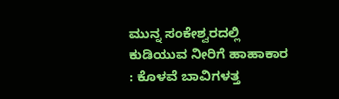ಮುನ್ನ ಸಂಕೇಶ್ವರದಲ್ಲಿ ಕುಡಿಯುವ ನೀರಿಗೆ ಹಾಹಾಕಾರ : ಕೊಳವೆ ಬಾವಿಗಳತ್ತ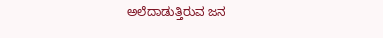ಅಲೆದಾಡುತ್ತಿರುವ ಜನ